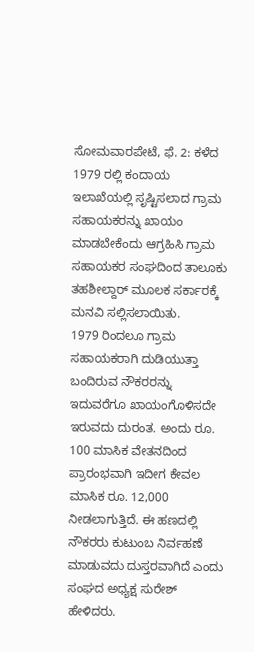ಸೋಮವಾರಪೇಟೆ, ಫೆ. 2: ಕಳೆದ 1979 ರಲ್ಲಿ ಕಂದಾಯ ಇಲಾಖೆಯಲ್ಲಿ ಸೃಷ್ಟಿಸಲಾದ ಗ್ರಾಮ ಸಹಾಯಕರನ್ನು ಖಾಯಂ ಮಾಡಬೇಕೆಂದು ಆಗ್ರಹಿಸಿ ಗ್ರಾಮ ಸಹಾಯಕರ ಸಂಘದಿಂದ ತಾಲೂಕು ತಹಶೀಲ್ದಾರ್ ಮೂಲಕ ಸರ್ಕಾರಕ್ಕೆ ಮನವಿ ಸಲ್ಲಿಸಲಾಯಿತು.
1979 ರಿಂದಲೂ ಗ್ರಾಮ ಸಹಾಯಕರಾಗಿ ದುಡಿಯುತ್ತಾ ಬಂದಿರುವ ನೌಕರರನ್ನು ಇದುವರೆಗೂ ಖಾಯಂಗೊಳಿಸದೇ ಇರುವದು ದುರಂತ. ಅಂದು ರೂ. 100 ಮಾಸಿಕ ವೇತನದಿಂದ ಪ್ರಾರಂಭವಾಗಿ ಇದೀಗ ಕೇವಲ ಮಾಸಿಕ ರೂ. 12,000 ನೀಡಲಾಗುತ್ತಿದೆ. ಈ ಹಣದಲ್ಲಿ ನೌಕರರು ಕುಟುಂಬ ನಿರ್ವಹಣೆ ಮಾಡುವದು ದುಸ್ತರವಾಗಿದೆ ಎಂದು ಸಂಘದ ಅಧ್ಯಕ್ಷ ಸುರೇಶ್ ಹೇಳಿದರು.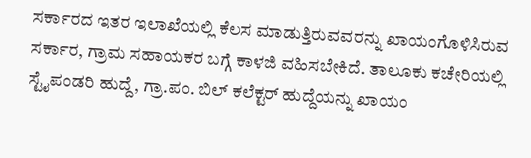ಸರ್ಕಾರದ ಇತರ ಇಲಾಖೆಯಲ್ಲಿ ಕೆಲಸ ಮಾಡುತ್ತಿರುವವರನ್ನು ಖಾಯಂಗೊಳಿಸಿರುವ ಸರ್ಕಾರ, ಗ್ರಾಮ ಸಹಾಯಕರ ಬಗ್ಗೆ ಕಾಳಜಿ ವಹಿಸಬೇಕಿದೆ. ತಾಲೂಕು ಕಚೇರಿಯಲ್ಲಿ ಸ್ಟೈಪಂಡರಿ ಹುದ್ದೆ, ಗ್ರಾ.ಪಂ. ಬಿಲ್ ಕಲೆಕ್ಟರ್ ಹುದ್ದೆಯನ್ನು ಖಾಯಂ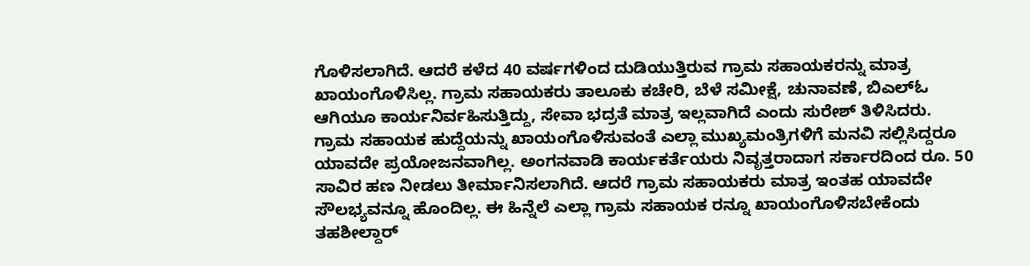ಗೊಳಿಸಲಾಗಿದೆ. ಆದರೆ ಕಳೆದ 40 ವರ್ಷಗಳಿಂದ ದುಡಿಯುತ್ತಿರುವ ಗ್ರಾಮ ಸಹಾಯಕರನ್ನು ಮಾತ್ರ ಖಾಯಂಗೊಳಿಸಿಲ್ಲ. ಗ್ರಾಮ ಸಹಾಯಕರು ತಾಲೂಕು ಕಚೇರಿ, ಬೆಳೆ ಸಮೀಕ್ಷೆ, ಚುನಾವಣೆ, ಬಿಎಲ್ಓ ಆಗಿಯೂ ಕಾರ್ಯನಿರ್ವಹಿಸುತ್ತಿದ್ದು, ಸೇವಾ ಭದ್ರತೆ ಮಾತ್ರ ಇಲ್ಲವಾಗಿದೆ ಎಂದು ಸುರೇಶ್ ತಿಳಿಸಿದರು.
ಗ್ರಾಮ ಸಹಾಯಕ ಹುದ್ದೆಯನ್ನು ಖಾಯಂಗೊಳಿಸುವಂತೆ ಎಲ್ಲಾ ಮುಖ್ಯಮಂತ್ರಿಗಳಿಗೆ ಮನವಿ ಸಲ್ಲಿಸಿದ್ದರೂ ಯಾವದೇ ಪ್ರಯೋಜನವಾಗಿಲ್ಲ. ಅಂಗನವಾಡಿ ಕಾರ್ಯಕರ್ತೆಯರು ನಿವೃತ್ತರಾದಾಗ ಸರ್ಕಾರದಿಂದ ರೂ. 50 ಸಾವಿರ ಹಣ ನೀಡಲು ತೀರ್ಮಾನಿಸಲಾಗಿದೆ. ಆದರೆ ಗ್ರಾಮ ಸಹಾಯಕರು ಮಾತ್ರ ಇಂತಹ ಯಾವದೇ ಸೌಲಭ್ಯವನ್ನೂ ಹೊಂದಿಲ್ಲ. ಈ ಹಿನ್ನೆಲೆ ಎಲ್ಲಾ ಗ್ರಾಮ ಸಹಾಯಕ ರನ್ನೂ ಖಾಯಂಗೊಳಿಸಬೇಕೆಂದು ತಹಶೀಲ್ದಾರ್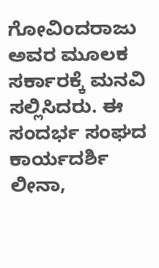ಗೋವಿಂದರಾಜು ಅವರ ಮೂಲಕ ಸರ್ಕಾರಕ್ಕೆ ಮನವಿ ಸಲ್ಲಿಸಿದರು. ಈ ಸಂದರ್ಭ ಸಂಘದ ಕಾರ್ಯದರ್ಶಿ ಲೀನಾ,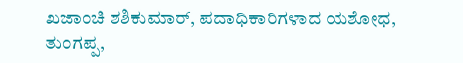ಖಜಾಂಚಿ ಶಶಿಕುಮಾರ್, ಪದಾಧಿಕಾರಿಗಳಾದ ಯಶೋಧ, ತುಂಗಪ್ಪ,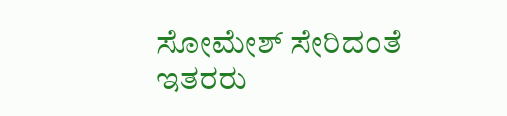ಸೋಮೇಶ್ ಸೇರಿದಂತೆ ಇತರರು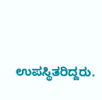ಉಪಸ್ಥಿತರಿದ್ದರು.